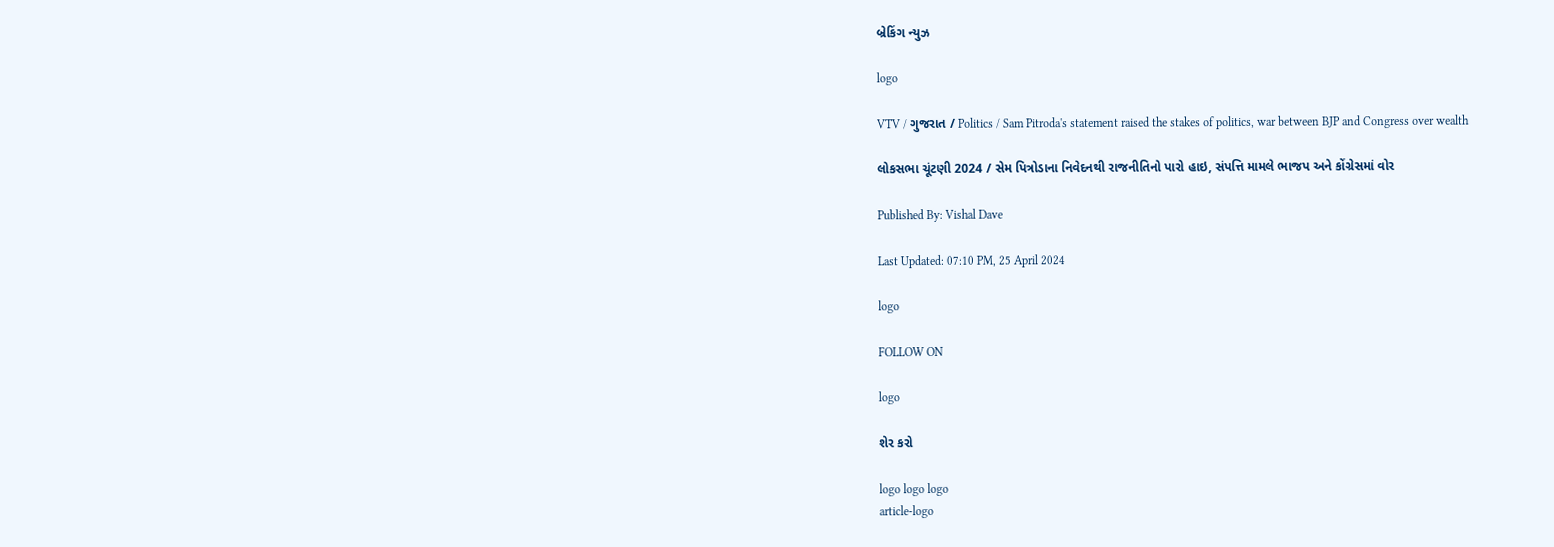બ્રેકિંગ ન્યુઝ

logo

VTV / ગુજરાત / Politics / Sam Pitroda's statement raised the stakes of politics, war between BJP and Congress over wealth

લોકસભા ચૂંટણી 2024 / સેમ પિત્રોડાના નિવેદનથી રાજનીતિનો પારો હાઇ, સંપત્તિ મામલે ભાજપ અને કોંગ્રેસમાં વોર

Published By: Vishal Dave

Last Updated: 07:10 PM, 25 April 2024

logo

FOLLOW ON

logo

શેર કરો

logo logo logo
article-logo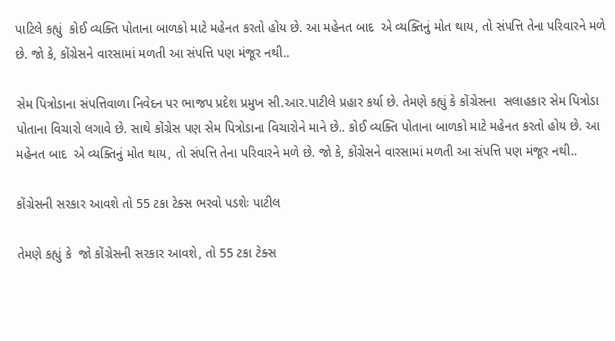પાટિલે કહ્યું  કોઈ વ્યક્તિ પોતાના બાળકો માટે મહેનત કરતો હોય છે. આ મહેનત બાદ  એ વ્યક્તિનું મોત થાય, તો સંપત્તિ તેના પરિવારને મળે છે. જો કે, કોંગ્રેસને વારસામાં મળતી આ સંપત્તિ પણ મંજૂર નથી..

સેમ પિત્રોડાના સંપત્તિવાળા નિવેદન પર ભાજપ પ્રદેશ પ્રમુખ સી.આર.પાટીલે પ્રહાર કર્યા છે. તેમણે કહ્યું કે કોંગ્રેસના  સલાહકાર સેમ પિત્રોડા પોતાના વિચારો લગાવે છે. સાથે કોંગ્રેસ પણ સેમ પિત્રોડાના વિચારોને માને છે.. કોઈ વ્યક્તિ પોતાના બાળકો માટે મહેનત કરતો હોય છે. આ મહેનત બાદ  એ વ્યક્તિનું મોત થાય, તો સંપત્તિ તેના પરિવારને મળે છે. જો કે, કોંગ્રેસને વારસામાં મળતી આ સંપત્તિ પણ મંજૂર નથી..

કોંગ્રેસની સરકાર આવશે તો 55 ટકા ટેક્સ ભરવો પડશેઃ પાટીલ

તેમણે કહ્યું કે  જો કોંગ્રેસની સરકાર આવશે, તો 55 ટકા ટેક્સ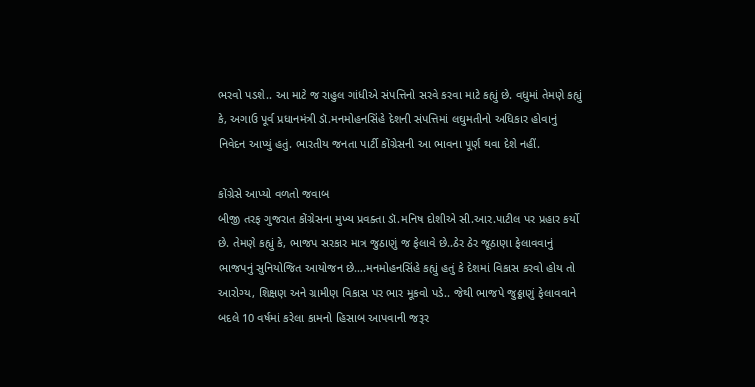ભરવો પડશે.. આ માટે જ રાહુલ ગાંધીએ સંપત્તિનો સરવે કરવા માટે કહ્યું છે. વધુમાં તેમણે કહ્યું કે, અગાઉ પૂર્વ પ્રધાનમંત્રી ડૉ.મનમોહનસિંહે દેશની સંપત્તિમાં લઘુમતીનો અધિકાર હોવાનું નિવેદન આપ્યું હતું. ભારતીય જનતા પાર્ટી કોંગ્રેસની આ ભાવના પૂર્ણ થવા દેશે નહીં.

કોંગ્રેસે આપ્યો વળતો જવાબ
બીજી તરફ ગુજરાત કોંગ્રેસના મુખ્ય પ્રવક્તા ડૉ.મનિષ દોશીએ સી.આર.પાટીલ પર પ્રહાર કર્યો છે. તેમણે કહ્યું કે, ભાજપ સરકાર માત્ર જુઠાણું જ ફેલાવે છે..ઠેર ઠેર જૂઠાણા ફેલાવવાનું ભાજપનું સુનિયોજિત આયોજન છે….મનમોહનસિંહે કહ્યું હતું કે દેશમાં વિકાસ કરવો હોય તો આરોગ્ય, શિક્ષણ અને ગ્રામીણ વિકાસ પર ભાર મૂકવો પડે.. જેથી ભાજપે જુઠ્ઠાણું ફેલાવવાને બદલે 10 વર્ષમાં કરેલા કામનો હિસાબ આપવાની જરૂર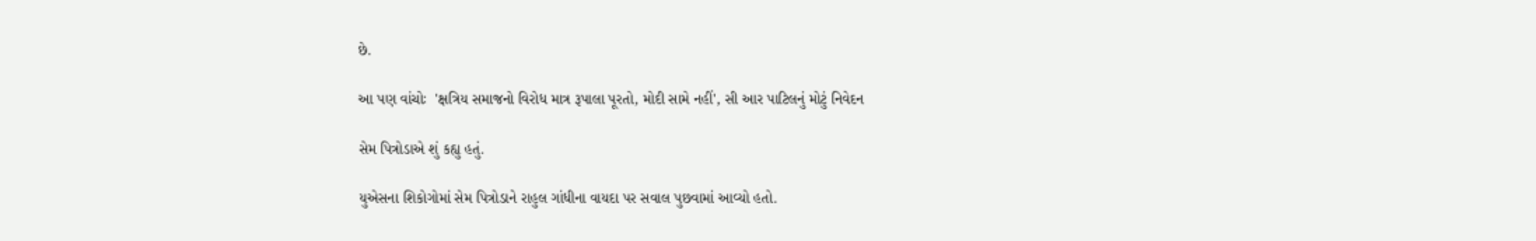છે.

આ પણ વાંચોઃ  'ક્ષત્રિય સમાજનો વિરોધ માત્ર રૂપાલા પૂરતો, મોદી સામે નહીં', સી આર પાટિલનું મોટું નિવેદન

સેમ પિત્રોડાએ શું કહ્યુ હતું.

યુએસના શિકોગોમાં સેમ પિત્રોડાને રાહુલ ગાંધીના વાયદા પર સવાલ પુછવામાં આવ્યો હતો.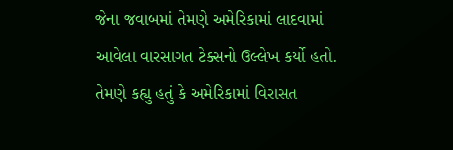જેના જવાબમાં તેમણે અમેરિકામાં લાદવામાં આવેલા વારસાગત ટેક્સનો ઉલ્લેખ કર્યો હતો. તેમણે કહ્યુ હતું કે અમેરિકામાં વિરાસત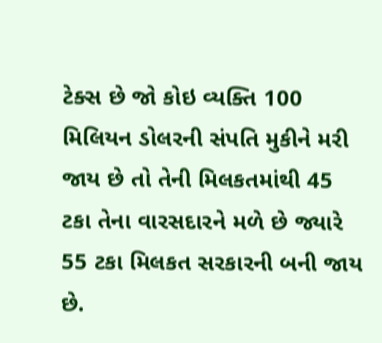ટેક્સ છે જો કોઇ વ્યક્તિ 100 મિલિયન ડોલરની સંપતિ મુકીને મરી જાય છે તો તેની મિલકતમાંથી 45 ટકા તેના વારસદારને મળે છે જ્યારે 55 ટકા મિલકત સરકારની બની જાય છે.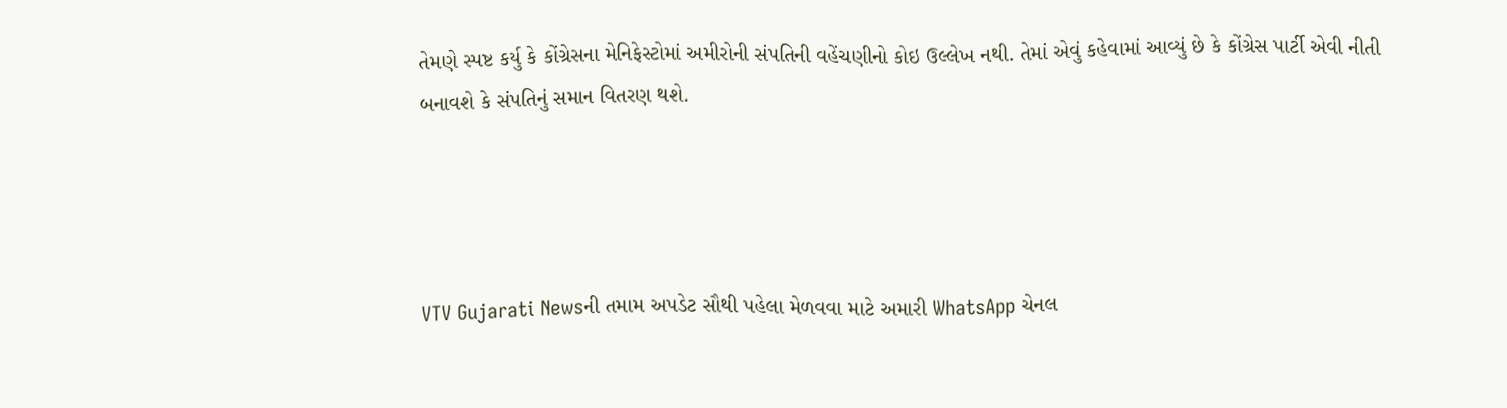તેમણે સ્પષ્ટ કર્યુ કે કોંગ્રેસના મેનિફેસ્ટોમાં અમીરોની સંપતિની વહેંચણીનો કોઇ ઉલ્લેખ નથી. તેમાં એવું કહેવામાં આવ્યું છે કે કોંગ્રેસ પાર્ટી એવી નીતી બનાવશે કે સંપતિનું સમાન વિતરણ થશે.




VTV Gujarati Newsની તમામ અપડેટ સૌથી પહેલા મેળવવા માટે અમારી WhatsApp ચેનલ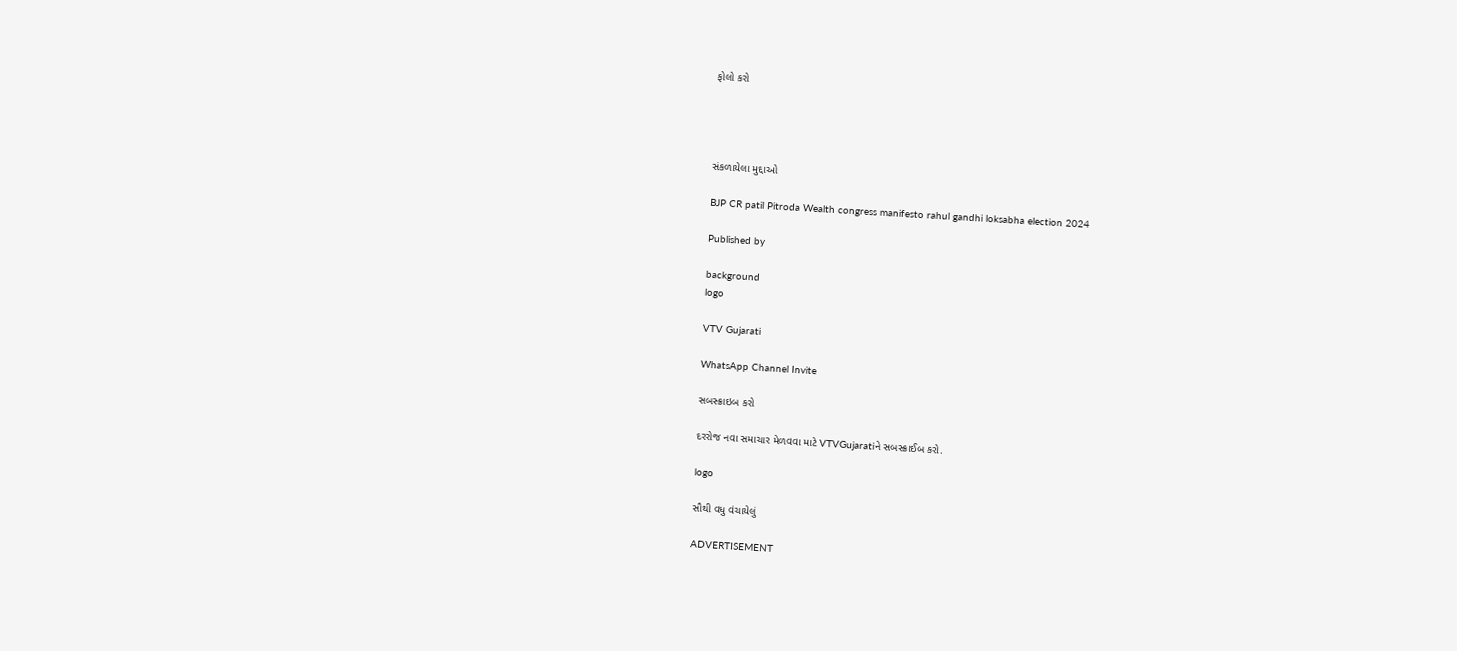ફોલો કરો




સંકળાયેલા મુદ્દાઓ

BJP CR patil Pitroda Wealth congress manifesto rahul gandhi loksabha election 2024

Published by

background
logo

VTV Gujarati

WhatsApp Channel Invite

સબસ્ક્રાઇબ કરો

દરરોજ નવા સમાચાર મેળવવા માટે VTVGujaratiને સબસ્ક્રાઈબ કરો.

logo

સૌથી વધુ વંચાયેલું

ADVERTISEMENT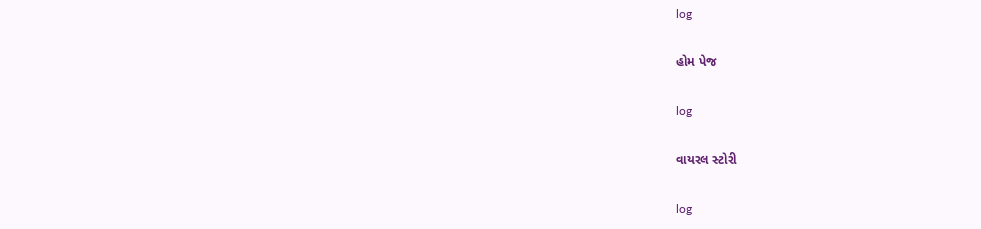log

હોમ પેજ

log

વાયરલ સ્ટોરી

log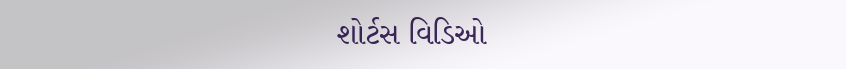શોર્ટસ વિડિઓ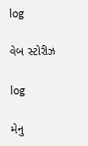log

વેબ સ્ટોરીઝ

log

મેનુ